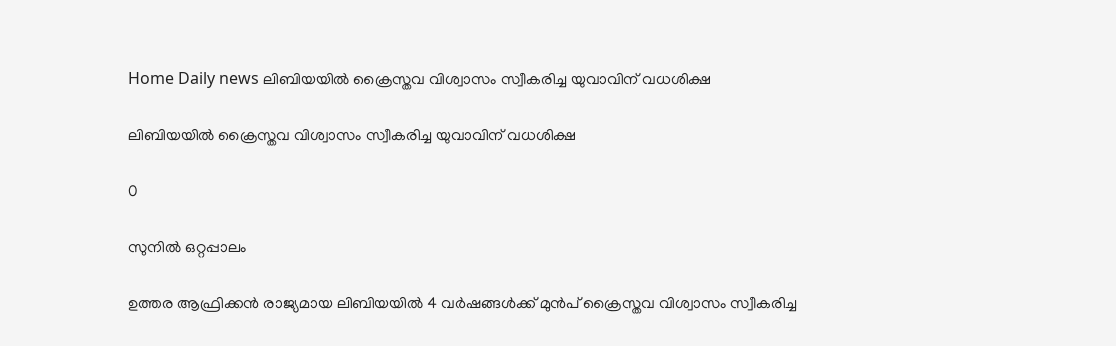Home Daily news ലിബിയയില്‍ ക്രൈസ്തവ വിശ്വാസം സ്വീകരിച്ച യുവാവിന് വധശിക്ഷ

ലിബിയയില്‍ ക്രൈസ്തവ വിശ്വാസം സ്വീകരിച്ച യുവാവിന് വധശിക്ഷ

0

സുനിൽ ഒറ്റപ്പാലം

ഉത്തര ആഫ്രിക്കന്‍ രാജ്യമായ ലിബിയയില്‍ 4 വര്‍ഷങ്ങള്‍ക്ക് മുന്‍പ് ക്രൈസ്തവ വിശ്വാസം സ്വീകരിച്ച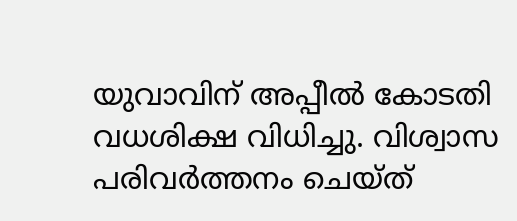യുവാവിന് അപ്പീല്‍ കോടതി വധശിക്ഷ വിധിച്ചു. വിശ്വാസ പരിവര്‍ത്തനം ചെയ്ത്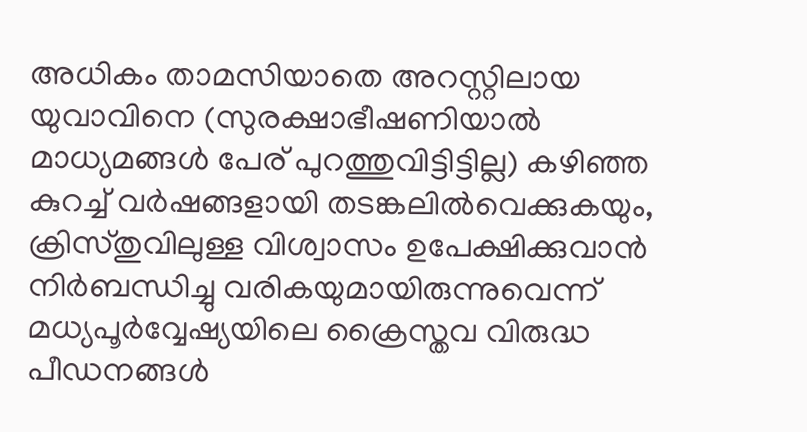അധികം താമസിയാതെ അറസ്റ്റിലായ യുവാവിനെ (സുരക്ഷാഭീഷണിയാല്‍ മാധ്യമങ്ങള്‍ പേര് പുറത്തുവിട്ടിട്ടില്ല) കഴിഞ്ഞ കുറച്ച് വര്‍ഷങ്ങളായി തടങ്കലില്‍വെക്കുകയും, ക്രിസ്തുവിലുള്ള വിശ്വാസം ഉപേക്ഷിക്കുവാന്‍ നിര്‍ബന്ധിച്ചു വരികയുമായിരുന്നുവെന്ന് മധ്യപൂര്‍വ്വേഷ്യയിലെ ക്രൈസ്തവ വിരുദ്ധ പീഡനങ്ങള്‍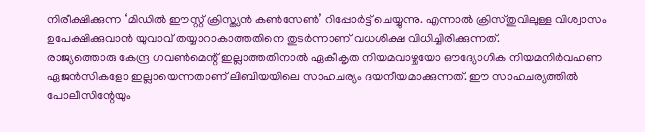നിരീക്ഷിക്കുന്ന ‘മിഡില്‍ ഈസ്റ്റ് ക്രിസ്ത്യന്‍ കണ്‍സേണ്‍’ റിപ്പോര്‍ട്ട് ചെയ്യുന്നു. എന്നാല്‍ ക്രിസ്തുവിലുള്ള വിശ്വാസം ഉപേക്ഷിക്കുവാന്‍ യുവാവ് തയ്യാറാകാത്തതിനെ തുടര്‍ന്നാണ്‌ വധശിക്ഷ വിധിച്ചിരിക്കുന്നത്.
രാജ്യത്തൊരു കേന്ദ്ര ഗവണ്‍മെന്റ് ഇല്ലാത്തതിനാല്‍ ഏകീകൃത നിയമവാഴ്ചയോ ഔദ്യോഗിക നിയമനിര്‍വഹണ ഏജന്‍സികളോ ഇല്ലായെന്നതാണ് ലിബിയയിലെ സാഹചര്യം ദയനീയമാക്കുന്നത്. ഈ സാഹചര്യത്തില്‍ പോലീസിന്റേയും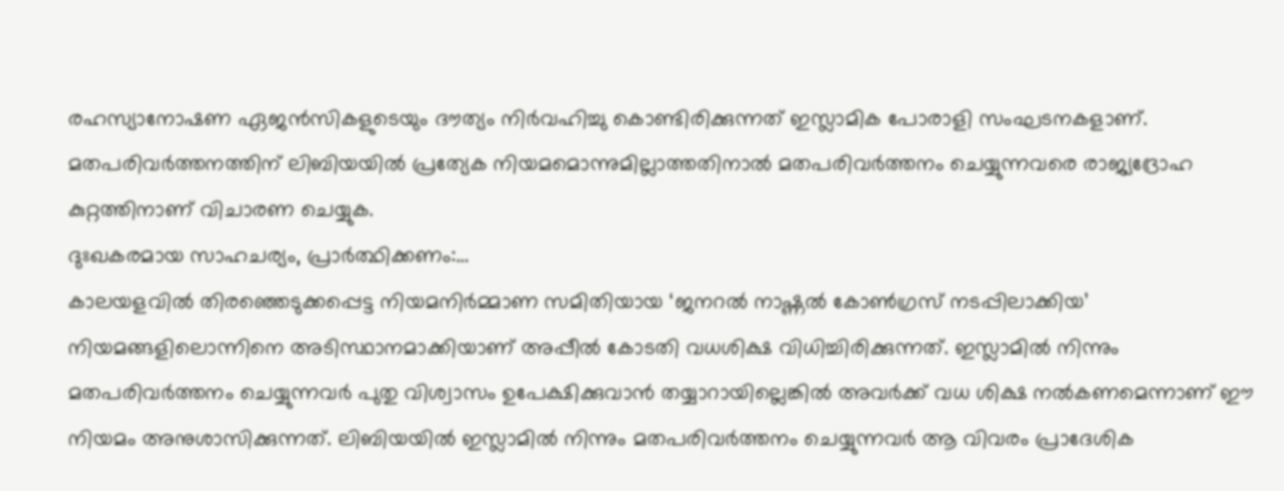രഹസ്യാനോഷണ ഏജന്‍സികളുടെയും ദൗത്യം നിര്‍വഹിച്ചു കൊണ്ടിരിക്കുന്നത് ഇസ്ലാമിക പോരാളി സംഘടനകളാണ്. മതപരിവര്‍ത്തനത്തിന് ലിബിയയില്‍ പ്രത്യേക നിയമമൊന്നുമില്ലാത്തതിനാല്‍ മതപരിവര്‍ത്തനം ചെയ്യുന്നവരെ രാജ്യദ്രോഹ കുറ്റത്തിനാണ് വിചാരണ ചെയ്യുക.
ദുഃഖകരമായ സാഹചര്യം, പ്രാര്‍ത്ഥിക്കണം:…
കാലയളവില്‍ തിരഞ്ഞെടുക്കപ്പെട്ട നിയമനിർമ്മാണ സമിതിയായ ‘ജനറൽ നാഷ്ണൽ കോൺഗ്രസ് നടപ്പിലാക്കിയ’ നിയമങ്ങളിലൊന്നിനെ അടിസ്ഥാനമാക്കിയാണ് അപ്പീല്‍ കോടതി വധശിക്ഷ വിധിച്ചിരിക്കുന്നത്. ഇസ്ലാമില്‍ നിന്നും മതപരിവര്‍ത്തനം ചെയ്യുന്നവര്‍ പുതു വിശ്വാസം ഉപേക്ഷിക്കുവാന്‍ തയ്യാറായില്ലെങ്കില്‍ അവര്‍ക്ക് വധ ശിക്ഷ നല്‍കണമെന്നാണ് ഈ നിയമം അനുശാസിക്കുന്നത്. ലിബിയയില്‍ ഇസ്ലാമില്‍ നിന്നും മതപരിവര്‍ത്തനം ചെയ്യുന്നവര്‍ ആ വിവരം പ്രാദേശിക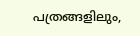പത്രങ്ങളിലും,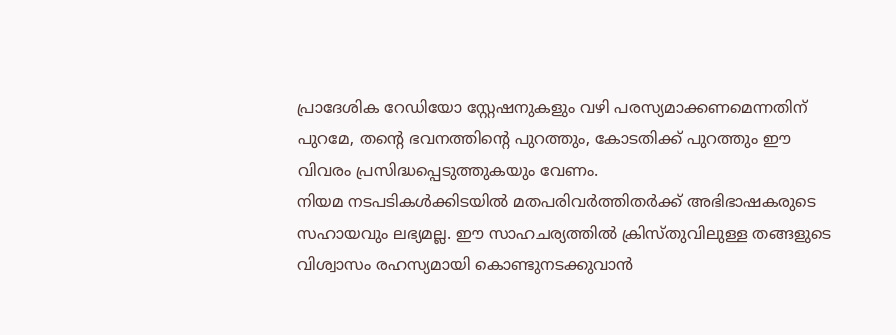പ്രാദേശിക റേഡിയോ സ്റ്റേഷനുകളും വഴി പരസ്യമാക്കണമെന്നതിന് പുറമേ, തന്റെ ഭവനത്തിന്റെ പുറത്തും, കോടതിക്ക് പുറത്തും ഈ വിവരം പ്രസിദ്ധപ്പെടുത്തുകയും വേണം.
നിയമ നടപടികള്‍ക്കിടയില്‍ മതപരിവര്‍ത്തിതര്‍ക്ക് അഭിഭാഷകരുടെ സഹായവും ലഭ്യമല്ല. ഈ സാഹചര്യത്തില്‍ ക്രിസ്തുവിലുള്ള തങ്ങളുടെ വിശ്വാസം രഹസ്യമായി കൊണ്ടുനടക്കുവാന്‍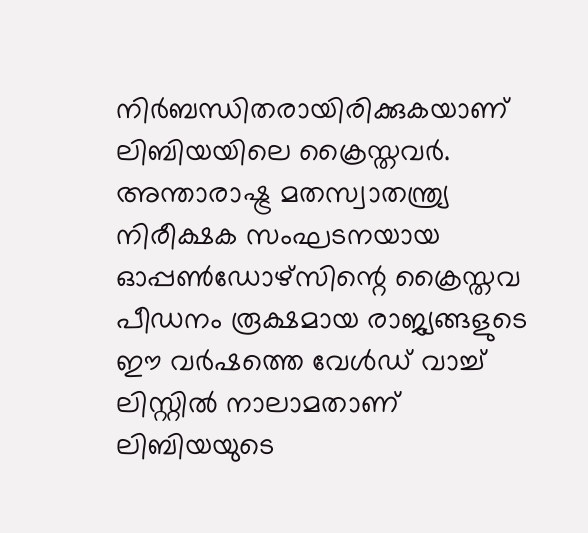നിര്‍ബന്ധിതരായിരിക്കുകയാണ് ലിബിയയിലെ ക്രൈസ്തവര്‍. അന്താരാഷ്ട്ര മതസ്വാതന്ത്ര്യ നിരീക്ഷക സംഘടനയായ ഓപ്പണ്‍ഡോഴ്സിന്റെ ക്രൈസ്തവ പീഡനം രൂക്ഷമായ രാജ്യങ്ങളുടെ ഈ വര്‍ഷത്തെ വേള്‍ഡ് വാച്ച് ലിസ്റ്റില്‍ നാലാമതാണ് ലിബിയയുടെ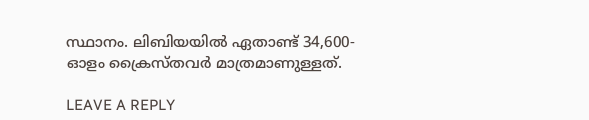സ്ഥാനം. ലിബിയയില്‍ ഏതാണ്ട് 34,600-ഓളം ക്രൈസ്തവര്‍ മാത്രമാണുള്ളത്.

LEAVE A REPLY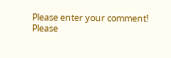Please enter your comment!
Please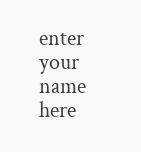enter your name here